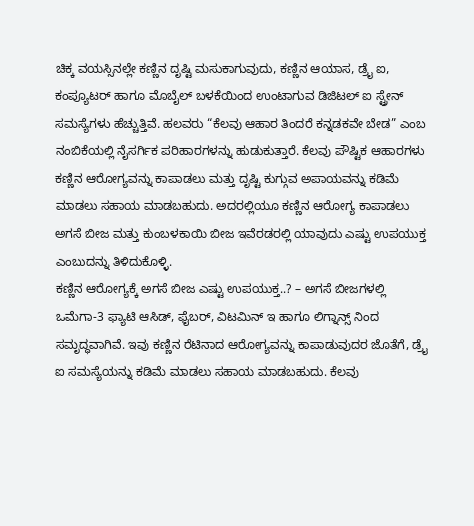ಚಿಕ್ಕ ವಯಸ್ಸಿನಲ್ಲೇ ಕಣ್ಣಿನ ದೃಷ್ಟಿ ಮಸುಕಾಗುವುದು, ಕಣ್ಣಿನ ಆಯಾಸ, ಡ್ರೈ ಐ, ಕಂಪ್ಯೂಟರ್ ಹಾಗೂ ಮೊಬೈಲ್ ಬಳಕೆಯಿಂದ ಉಂಟಾಗುವ ಡಿಜಿಟಲ್ ಐ ಸ್ಟ್ರೇನ್ ಸಮಸ್ಯೆಗಳು ಹೆಚ್ಚುತ್ತಿವೆ. ಹಲವರು “ಕೆಲವು ಆಹಾರ ತಿಂದರೆ ಕನ್ನಡಕವೇ ಬೇಡ” ಎಂಬ ನಂಬಿಕೆಯಲ್ಲಿ ನೈಸರ್ಗಿಕ ಪರಿಹಾರಗಳನ್ನು ಹುಡುಕುತ್ತಾರೆ. ಕೆಲವು ಪೌಷ್ಟಿಕ ಆಹಾರಗಳು ಕಣ್ಣಿನ ಆರೋಗ್ಯವನ್ನು ಕಾಪಾಡಲು ಮತ್ತು ದೃಷ್ಟಿ ಕುಗ್ಗುವ ಅಪಾಯವನ್ನು ಕಡಿಮೆ ಮಾಡಲು ಸಹಾಯ ಮಾಡಬಹುದು. ಅದರಲ್ಲಿಯೂ ಕಣ್ಣಿನ ಆರೋಗ್ಯ ಕಾಪಾಡಲು ಅಗಸೆ ಬೀಜ ಮತ್ತು ಕುಂಬಳಕಾಯಿ ಬೀಜ ಇವೆರಡರಲ್ಲಿ ಯಾವುದು ಎಷ್ಟು ಉಪಯುಕ್ತ ಎಂಬುದನ್ನು ತಿಳಿದುಕೊಳ್ಳಿ.
ಕಣ್ಣಿನ ಆರೋಗ್ಯಕ್ಕೆ ಅಗಸೆ ಬೀಜ ಎಷ್ಟು ಉಪಯುಕ್ತ..? – ಅಗಸೆ ಬೀಜಗಳಲ್ಲಿ ಒಮೆಗಾ-3 ಫ್ಯಾಟಿ ಆಸಿಡ್, ಫೈಬರ್, ವಿಟಮಿನ್ ಇ ಹಾಗೂ ಲಿಗ್ನಾನ್ಸ್ ನಿಂದ ಸಮೃದ್ಧವಾಗಿವೆ. ಇವು ಕಣ್ಣಿನ ರೆಟಿನಾದ ಆರೋಗ್ಯವನ್ನು ಕಾಪಾಡುವುದರ ಜೊತೆಗೆ, ಡ್ರೈ ಐ ಸಮಸ್ಯೆಯನ್ನು ಕಡಿಮೆ ಮಾಡಲು ಸಹಾಯ ಮಾಡಬಹುದು. ಕೆಲವು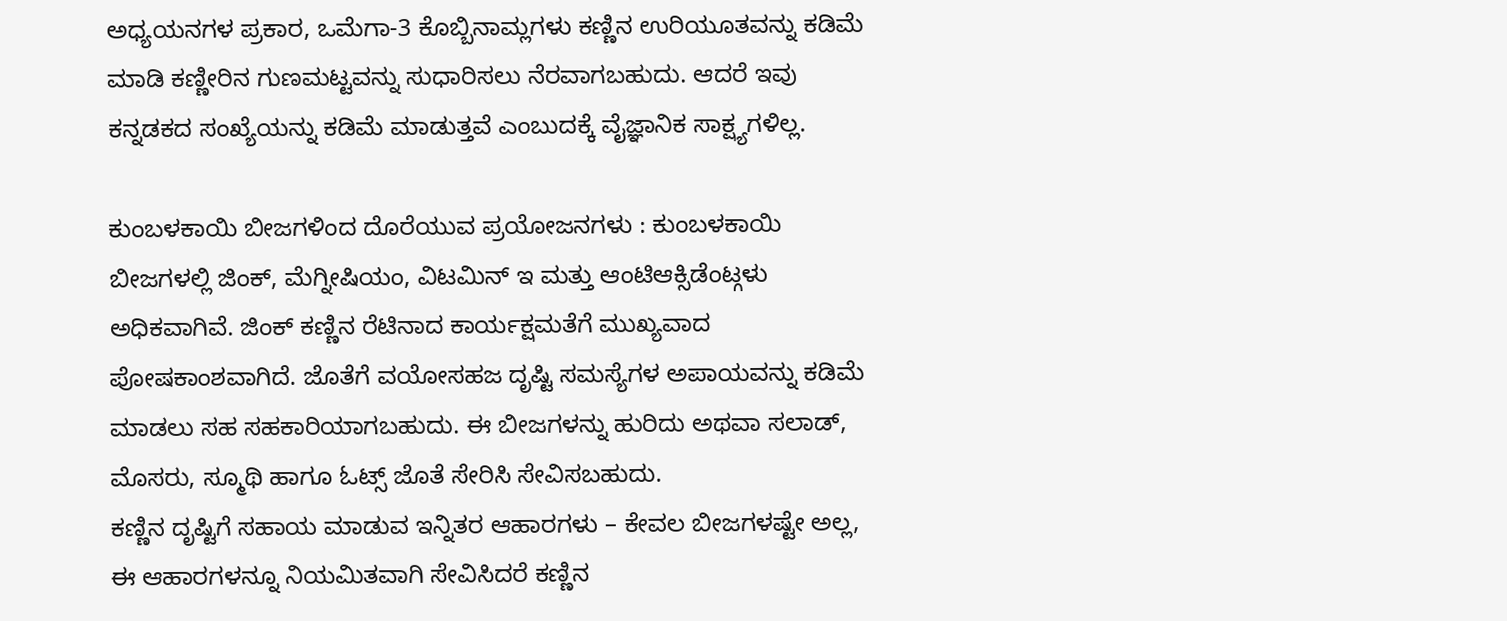ಅಧ್ಯಯನಗಳ ಪ್ರಕಾರ, ಒಮೆಗಾ-3 ಕೊಬ್ಬಿನಾಮ್ಲಗಳು ಕಣ್ಣಿನ ಉರಿಯೂತವನ್ನು ಕಡಿಮೆ ಮಾಡಿ ಕಣ್ಣೀರಿನ ಗುಣಮಟ್ಟವನ್ನು ಸುಧಾರಿಸಲು ನೆರವಾಗಬಹುದು. ಆದರೆ ಇವು ಕನ್ನಡಕದ ಸಂಖ್ಯೆಯನ್ನು ಕಡಿಮೆ ಮಾಡುತ್ತವೆ ಎಂಬುದಕ್ಕೆ ವೈಜ್ಞಾನಿಕ ಸಾಕ್ಷ್ಯಗಳಿಲ್ಲ.

ಕುಂಬಳಕಾಯಿ ಬೀಜಗಳಿಂದ ದೊರೆಯುವ ಪ್ರಯೋಜನಗಳು : ಕುಂಬಳಕಾಯಿ ಬೀಜಗಳಲ್ಲಿ ಜಿಂಕ್, ಮೆಗ್ನೀಷಿಯಂ, ವಿಟಮಿನ್ ಇ ಮತ್ತು ಆಂಟಿಆಕ್ಸಿಡೆಂಟ್ಗಳು ಅಧಿಕವಾಗಿವೆ. ಜಿಂಕ್ ಕಣ್ಣಿನ ರೆಟಿನಾದ ಕಾರ್ಯಕ್ಷಮತೆಗೆ ಮುಖ್ಯವಾದ ಪೋಷಕಾಂಶವಾಗಿದೆ. ಜೊತೆಗೆ ವಯೋಸಹಜ ದೃಷ್ಟಿ ಸಮಸ್ಯೆಗಳ ಅಪಾಯವನ್ನು ಕಡಿಮೆ ಮಾಡಲು ಸಹ ಸಹಕಾರಿಯಾಗಬಹುದು. ಈ ಬೀಜಗಳನ್ನು ಹುರಿದು ಅಥವಾ ಸಲಾಡ್, ಮೊಸರು, ಸ್ಮೂಥಿ ಹಾಗೂ ಓಟ್ಸ್ ಜೊತೆ ಸೇರಿಸಿ ಸೇವಿಸಬಹುದು.
ಕಣ್ಣಿನ ದೃಷ್ಟಿಗೆ ಸಹಾಯ ಮಾಡುವ ಇನ್ನಿತರ ಆಹಾರಗಳು – ಕೇವಲ ಬೀಜಗಳಷ್ಟೇ ಅಲ್ಲ, ಈ ಆಹಾರಗಳನ್ನೂ ನಿಯಮಿತವಾಗಿ ಸೇವಿಸಿದರೆ ಕಣ್ಣಿನ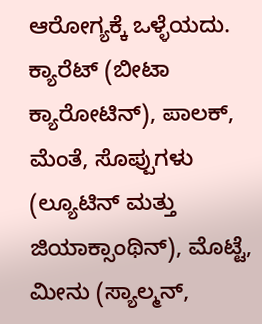ಆರೋಗ್ಯಕ್ಕೆ ಒಳ್ಳೆಯದು. ಕ್ಯಾರೆಟ್ (ಬೀಟಾ ಕ್ಯಾರೋಟಿನ್), ಪಾಲಕ್, ಮೆಂತೆ, ಸೊಪ್ಪುಗಳು (ಲ್ಯೂಟಿನ್ ಮತ್ತು ಜಿಯಾಕ್ಸಾಂಥಿನ್), ಮೊಟ್ಟೆ, ಮೀನು (ಸ್ಯಾಲ್ಮನ್,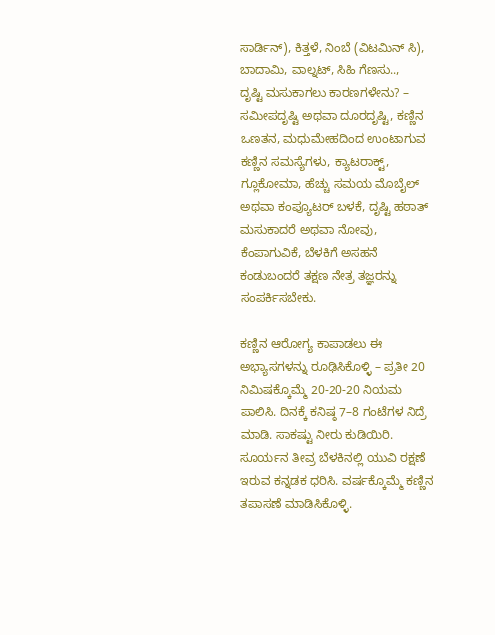ಸಾರ್ಡಿನ್), ಕಿತ್ತಳೆ, ನಿಂಬೆ (ವಿಟಮಿನ್ ಸಿ), ಬಾದಾಮಿ, ವಾಲ್ನಟ್, ಸಿಹಿ ಗೆಣಸು..,
ದೃಷ್ಟಿ ಮಸುಕಾಗಲು ಕಾರಣಗಳೇನು? – ಸಮೀಪದೃಷ್ಟಿ ಅಥವಾ ದೂರದೃಷ್ಟಿ, ಕಣ್ಣಿನ ಒಣತನ, ಮಧುಮೇಹದಿಂದ ಉಂಟಾಗುವ ಕಣ್ಣಿನ ಸಮಸ್ಯೆಗಳು, ಕ್ಯಾಟರಾಕ್ಟ್, ಗ್ಲೂಕೋಮಾ, ಹೆಚ್ಚು ಸಮಯ ಮೊಬೈಲ್ ಅಥವಾ ಕಂಪ್ಯೂಟರ್ ಬಳಕೆ, ದೃಷ್ಟಿ ಹಠಾತ್ ಮಸುಕಾದರೆ ಅಥವಾ ನೋವು, ಕೆಂಪಾಗುವಿಕೆ, ಬೆಳಕಿಗೆ ಅಸಹನೆ ಕಂಡುಬಂದರೆ ತಕ್ಷಣ ನೇತ್ರ ತಜ್ಞರನ್ನು ಸಂಪರ್ಕಿಸಬೇಕು.

ಕಣ್ಣಿನ ಆರೋಗ್ಯ ಕಾಪಾಡಲು ಈ ಅಭ್ಯಾಸಗಳನ್ನು ರೂಢಿಸಿಕೊಳ್ಳಿ – ಪ್ರತೀ 20 ನಿಮಿಷಕ್ಕೊಮ್ಮೆ 20-20-20 ನಿಯಮ ಪಾಲಿಸಿ. ದಿನಕ್ಕೆ ಕನಿಷ್ಠ 7–8 ಗಂಟೆಗಳ ನಿದ್ರೆ ಮಾಡಿ. ಸಾಕಷ್ಟು ನೀರು ಕುಡಿಯಿರಿ. ಸೂರ್ಯನ ತೀವ್ರ ಬೆಳಕಿನಲ್ಲಿ ಯುವಿ ರಕ್ಷಣೆ ಇರುವ ಕನ್ನಡಕ ಧರಿಸಿ. ವರ್ಷಕ್ಕೊಮ್ಮೆ ಕಣ್ಣಿನ ತಪಾಸಣೆ ಮಾಡಿಸಿಕೊಳ್ಳಿ.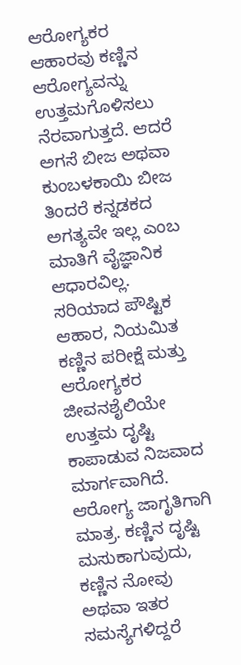ಆರೋಗ್ಯಕರ ಆಹಾರವು ಕಣ್ಣಿನ ಆರೋಗ್ಯವನ್ನು ಉತ್ತಮಗೊಳಿಸಲು ನೆರವಾಗುತ್ತದೆ. ಆದರೆ ಅಗಸೆ ಬೀಜ ಅಥವಾ ಕುಂಬಳಕಾಯಿ ಬೀಜ ತಿಂದರೆ ಕನ್ನಡಕದ ಅಗತ್ಯವೇ ಇಲ್ಲ ಎಂಬ ಮಾತಿಗೆ ವೈಜ್ಞಾನಿಕ ಆಧಾರವಿಲ್ಲ. ಸರಿಯಾದ ಪೌಷ್ಟಿಕ ಆಹಾರ, ನಿಯಮಿತ ಕಣ್ಣಿನ ಪರೀಕ್ಷೆ ಮತ್ತು ಆರೋಗ್ಯಕರ ಜೀವನಶೈಲಿಯೇ ಉತ್ತಮ ದೃಷ್ಟಿ ಕಾಪಾಡುವ ನಿಜವಾದ ಮಾರ್ಗವಾಗಿದೆ. ಆರೋಗ್ಯ ಜಾಗೃತಿಗಾಗಿ ಮಾತ್ರ. ಕಣ್ಣಿನ ದೃಷ್ಟಿ ಮಸುಕಾಗುವುದು, ಕಣ್ಣಿನ ನೋವು ಅಥವಾ ಇತರ ಸಮಸ್ಯೆಗಳಿದ್ದರೆ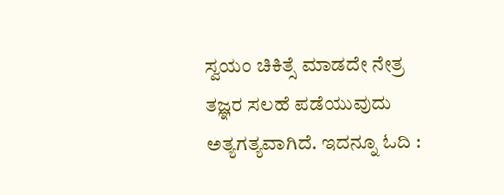ಸ್ವಯಂ ಚಿಕಿತ್ಸೆ ಮಾಡದೇ ನೇತ್ರ ತಜ್ಞರ ಸಲಹೆ ಪಡೆಯುವುದು ಅತ್ಯಗತ್ಯವಾಗಿದೆ. ಇದನ್ನೂ ಓದಿ :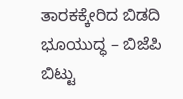ತಾರಕಕ್ಕೇರಿದ ಬಿಡದಿ ಭೂಯುದ್ಧ – ಬಿಜೆಪಿ ಬಿಟ್ಟು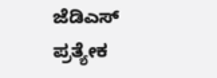ಜೆಡಿಎಸ್ ಪ್ರತ್ಯೇಕ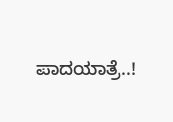ಪಾದಯಾತ್ರೆ..!